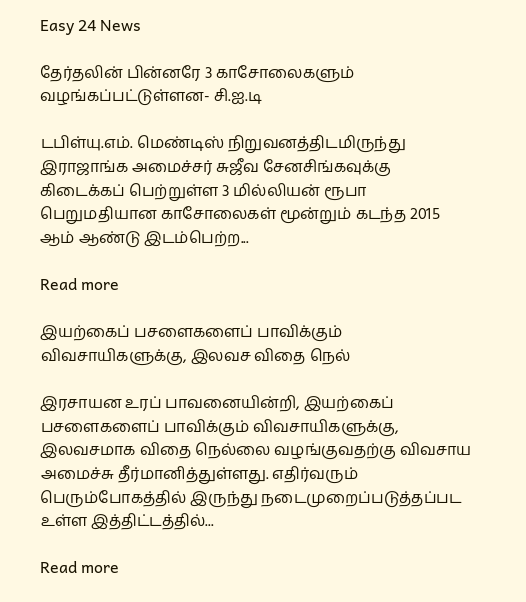Easy 24 News

தேர்தலின் பின்னரே 3 காசோலைகளும் வழங்கப்பட்டுள்ளன- சி.ஐ.டி

டபிள்யு.எம். மெண்டிஸ் நிறுவனத்திடமிருந்து இராஜாங்க அமைச்சர் சுஜீவ சேனசிங்கவுக்கு கிடைக்கப் பெற்றுள்ள 3 மில்லியன் ரூபா பெறுமதியான காசோலைகள் மூன்றும் கடந்த 2015 ஆம் ஆண்டு இடம்பெற்ற...

Read more

இயற்கைப் பசளைகளைப் பாவிக்கும் விவசாயிகளுக்கு, இலவச விதை நெல்

இரசாயன உரப் பாவனையின்றி, இயற்கைப் பசளைகளைப் பாவிக்கும் விவசாயிகளுக்கு, இலவசமாக விதை நெல்லை வழங்குவதற்கு விவசாய அமைச்சு தீர்மானித்துள்ளது. எதிர்வரும் பெரும்போகத்தில் இருந்து நடைமுறைப்படுத்தப்பட உள்ள இத்திட்டத்தில்...

Read more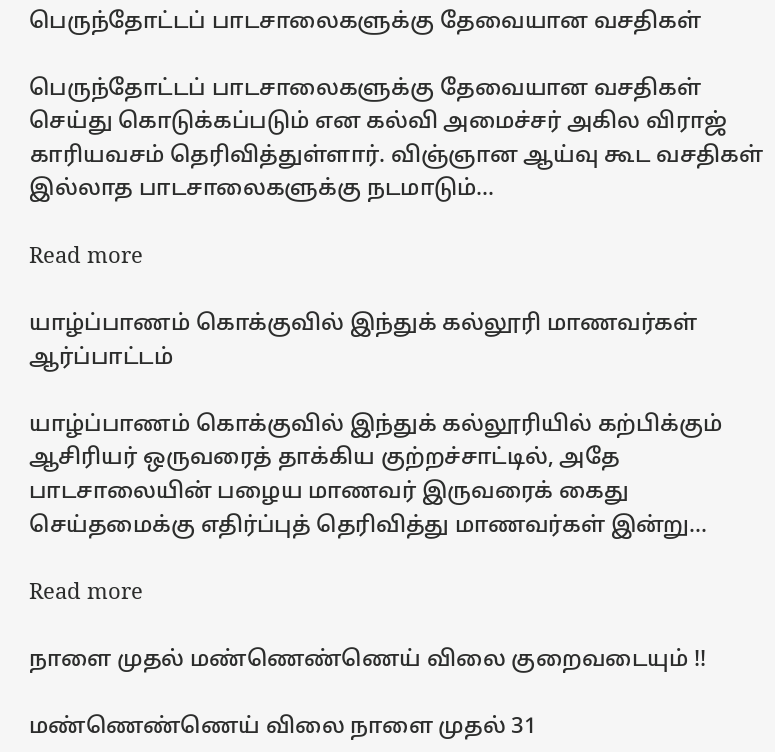பெருந்தோட்டப் பாடசாலைகளுக்கு தேவையான வசதிகள்

பெருந்தோட்டப் பாடசாலைகளுக்கு தேவையான வசதிகள் செய்து கொடுக்கப்படும் என கல்வி அமைச்சர் அகில விராஜ் காரியவசம் தெரிவித்துள்ளார். விஞ்ஞான ஆய்வு கூட வசதிகள் இல்லாத பாடசாலைகளுக்கு நடமாடும்...

Read more

யாழ்ப்பாணம் கொக்குவில் இந்துக் கல்லூரி மாணவர்கள் ஆர்ப்பாட்டம்

யாழ்ப்பாணம் கொக்குவில் இந்துக் கல்லூரியில் கற்பிக்கும் ஆசிரியர் ஒருவரைத் தாக்கிய குற்றச்சாட்டில், அதே பாடசாலையின் பழைய மாணவர் இருவரைக் கைது செய்தமைக்கு எதிர்ப்புத் தெரிவித்து மாணவர்கள் இன்று...

Read more

நாளை முதல் மண்ணெண்ணெய் விலை குறைவடையும் !!

மண்ணெண்ணெய் விலை நாளை முதல் 31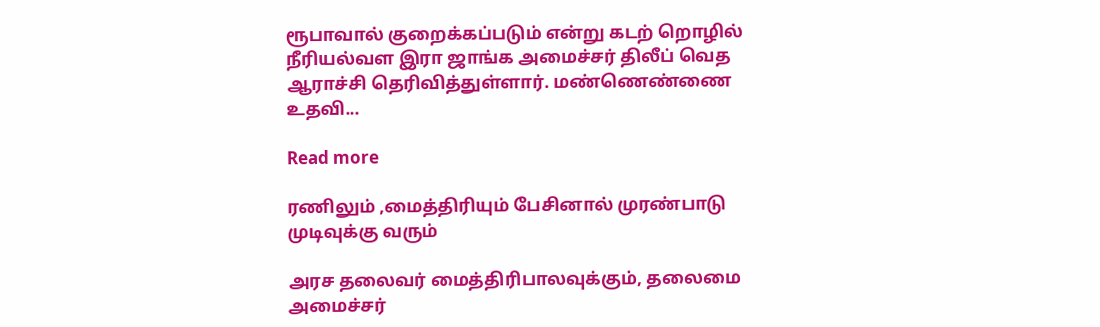ரூபாவால் குறைக்கப்படும் என்று கடற் றொழில் நீரியல்வள இரா ஜாங்க அமைச்சர் திலீப் வெத ஆராச்சி தெரிவித்துள்ளார். மண்ணெண்ணை உதவி...

Read more

ரணிலும் ,மைத்திரியும் பேசினால் முரண்பாடு முடிவுக்கு வரும்

அரச தலைவர் மைத்திரிபாலவுக்கும், தலைமை அமைச்சர்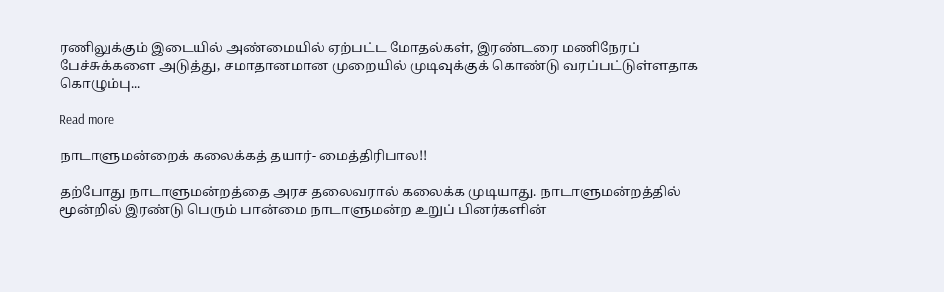ரணிலுக்கும் இடையில் அண்மையில் ஏற்பட்ட மோதல்கள், இரண்டரை மணிநேரப் பேச்சுக்களை அடுத்து, சமாதானமான முறையில் முடிவுக்குக் கொண்டு வரப்பட்டுள்ளதாக கொழும்பு...

Read more

நாடாளுமன்றைக் கலைக்கத் தயார்- மைத்திரிபால!!

தற்போது நாடாளுமன்றத்தை அரச தலைவரால் கலைக்க முடியாது. நாடாளுமன்றத்தில் மூன்றில் இரண்டு பெரும் பான்மை நாடாளுமன்ற உறுப் பினர்களின்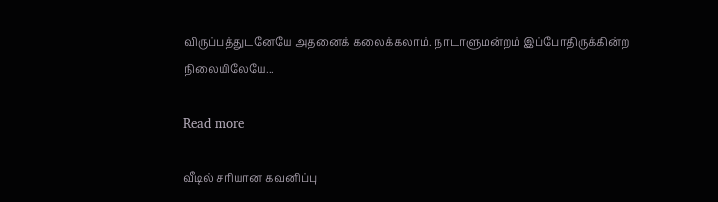விருப்பத்துடனேயே அதனைக் கலைக்கலாம். நாடாளுமன்றம் இப்போதிருக்கின்ற நிலையிலேயே...

Read more

வீடில் சரியான கவனிப்பு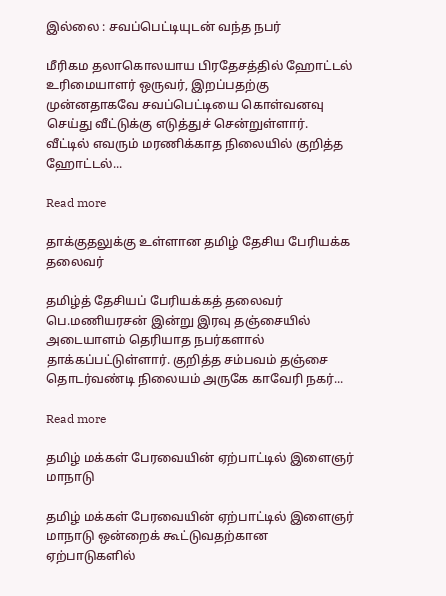இல்லை : சவப்பெட்டியுடன் வந்த நபர்

மீரிகம தலாகொலயாய பிரதேசத்தில் ஹோட்டல் உரிமையாளர் ஒருவர், இறப்பதற்கு முன்னதாகவே சவப்பெட்டியை கொள்வனவு செய்து வீட்டுக்கு எடுத்துச் சென்றுள்ளார். வீட்டில் எவரும் மரணிக்காத நிலையில் குறித்த ஹோட்டல்...

Read more

தாக்குதலுக்கு உள்ளான தமிழ் தேசிய பேரியக்க தலைவர்

தமிழ்த் தேசியப் பேரியக்கத் தலைவர் பெ.மணியரசன் இன்று இரவு தஞ்சையில் அடையாளம் தெரியாத நபர்களால் தாக்கப்பட்டுள்ளார். குறித்த சம்பவம் தஞ்சை தொடர்வண்டி நிலையம் அருகே காவேரி நகர்...

Read more

தமிழ் மக்கள் பேரவையின் ஏற்பாட்டில் இளைஞர் மாநாடு

தமிழ் மக்கள் பேரவையின் ஏற்பாட்டில் இளைஞர் மாநாடு ஒன்றைக் கூட்டுவதற்கான ஏற்பாடுகளில்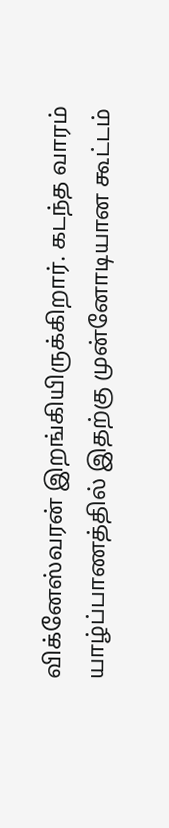விக்னேஸ்வரன் இறங்கியிருக்கிறார். கடந்த வாரம் யாழ்ப்பாணத்தில் இதற்கு முன்னோடியான கூட்டம்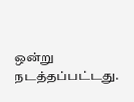ஒன்று நடத்தப்பட்டது.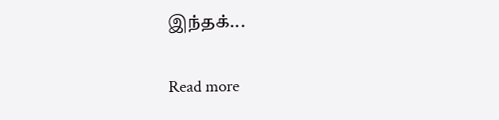இந்தக்...

Read more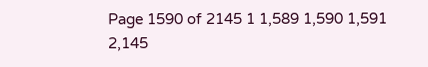Page 1590 of 2145 1 1,589 1,590 1,591 2,145